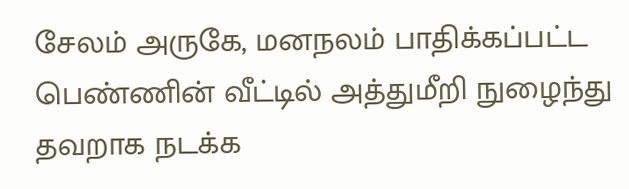சேலம் அருகே, மனநலம் பாதிக்கப்பட்ட பெண்ணின் வீட்டில் அத்துமீறி நுழைந்து தவறாக நடக்க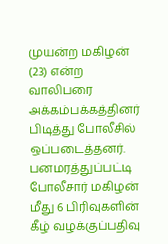முயன்ற மகிழன் (23) என்ற வாலிபரை அக்கம்பக்கத்தினர் பிடித்து போலீசில் ஒப்படைத்தனர். பனமரத்துப்பட்டி போலீசார் மகிழன் மீது 6 பிரிவுகளின் கீழ் வழக்குப்பதிவு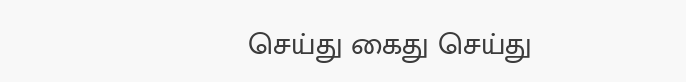செய்து கைது செய்து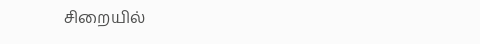சிறையில்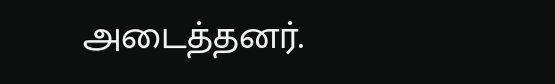அடைத்தனர்.